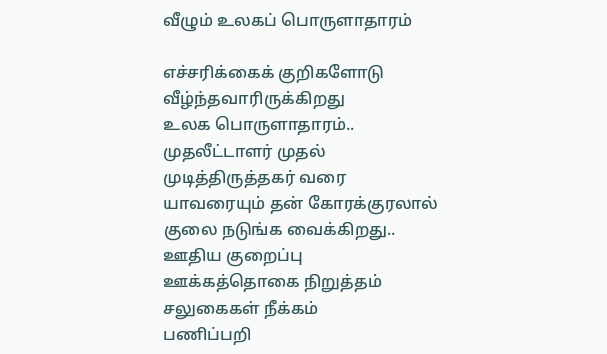வீழும் உலகப் பொருளாதாரம்

எச்சரிக்கைக் குறிகளோடு
வீழ்ந்தவாரிருக்கிறது
உலக பொருளாதாரம்..
முதலீட்டாளர் முதல்
முடித்திருத்தகர் வரை
யாவரையும் தன் கோரக்குரலால்
குலை நடுங்க வைக்கிறது..
ஊதிய குறைப்பு
ஊக்கத்தொகை நிறுத்தம்
சலுகைகள் நீக்கம்
பணிப்பறி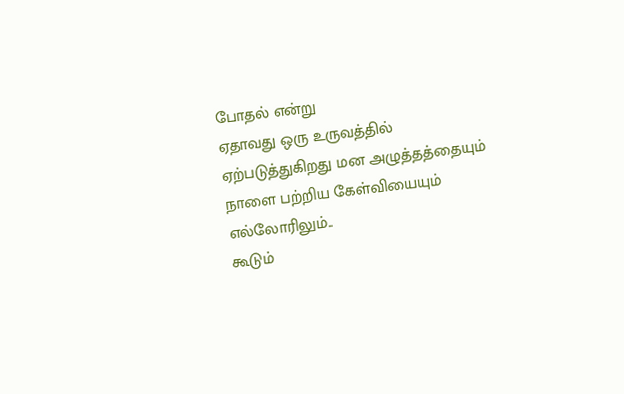போதல் என்று
ஏதாவது ஒரு உருவத்தில்
ஏற்படுத்துகிறது மன அழுத்தத்தையும்
நாளை பற்றிய கேள்வியையும்
எல்லோரிலும்..
கூடும்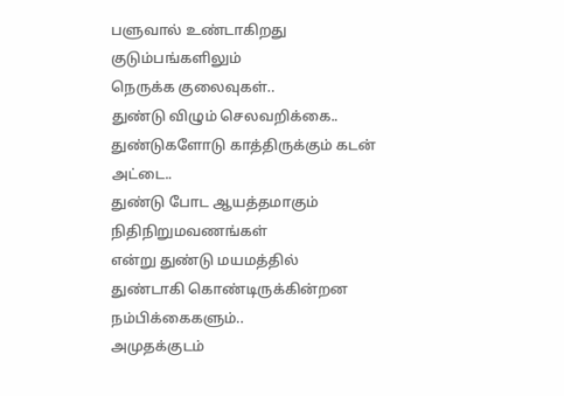பளுவால் உண்டாகிறது
குடும்பங்களிலும்
நெருக்க குலைவுகள்..
துண்டு விழும் செலவறிக்கை..
துண்டுகளோடு காத்திருக்கும் கடன் அட்டை..
துண்டு போட ஆயத்தமாகும் நிதிநிறுமவணங்கள்
என்று துண்டு மயமத்தில்
துண்டாகி கொண்டிருக்கின்றன நம்பிக்கைகளும்..
அமுதக்குடம்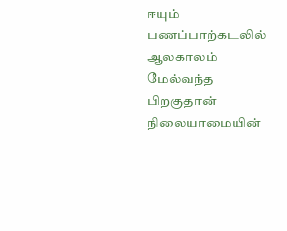ஈயும் பணப்பாற்கடலில்
ஆலகாலம் மேல்வந்த பிறகுதான்
நிலையாமையின்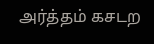அர்த்தம் கசடற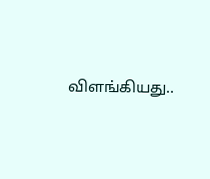விளங்கியது..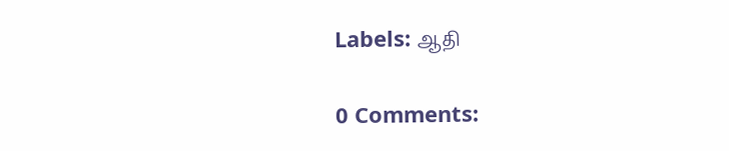Labels: ஆதி

0 Comments: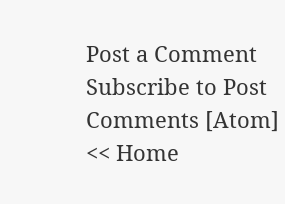Post a Comment
Subscribe to Post Comments [Atom]
<< Home